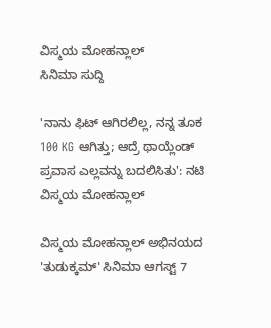ವಿಸ್ಮಯ ಮೋಹನ್ಲಾಲ್
ಸಿನಿಮಾ ಸುದ್ದಿ

'ನಾನು ಫಿಟ್ ಆಗಿರಲಿಲ್ಲ, ನನ್ನ ತೂಕ 100 KG ಆಗಿತ್ತು; ಆದ್ರೆ ಥಾಯ್ಲೆಂಡ್ ಪ್ರವಾಸ ಎಲ್ಲವನ್ನು ಬದಲಿಸಿತು': ನಟಿ ವಿಸ್ಮಯ ಮೋಹನ್ಲಾಲ್

ವಿಸ್ಮಯ ಮೋಹನ್ಲಾಲ್ ಅಭಿನಯದ 'ತುಡುಕ್ಕಮ್' ಸಿನಿಮಾ ಆಗಸ್ಟ್ 7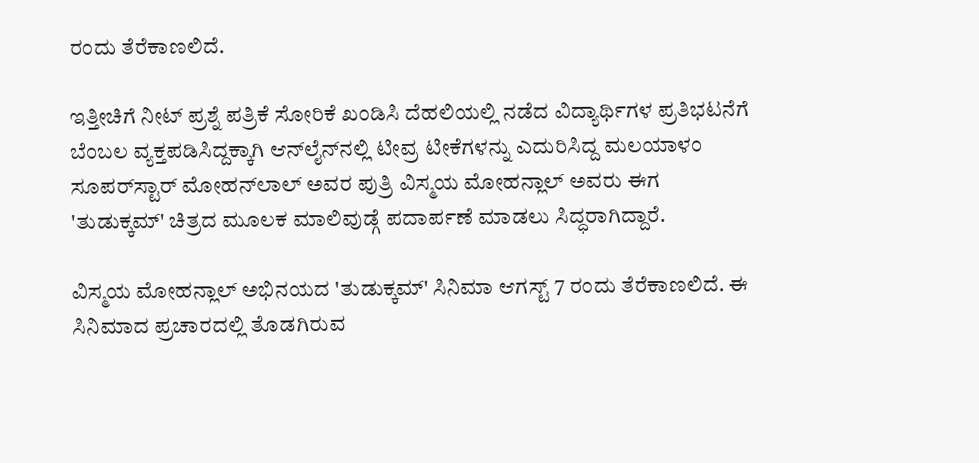ರಂದು ತೆರೆಕಾಣಲಿದೆ.

ಇತ್ತೀಚಿಗೆ ನೀಟ್ ಪ್ರಶ್ನೆ ಪತ್ರಿಕೆ ಸೋರಿಕೆ ಖಂಡಿಸಿ ದೆಹಲಿಯಲ್ಲಿ ನಡೆದ ವಿದ್ಯಾರ್ಥಿಗಳ ಪ್ರತಿಭಟನೆಗೆ ಬೆಂಬಲ ವ್ಯಕ್ತಪಡಿಸಿದ್ದಕ್ಕಾಗಿ ಆನ್‌ಲೈನ್‌ನಲ್ಲಿ ಟೀವ್ರ ಟೀಕೆಗಳನ್ನು ಎದುರಿಸಿದ್ದ ಮಲಯಾಳಂ ಸೂಪರ್‌ಸ್ಟಾರ್ ಮೋಹನ್‌ಲಾಲ್ ಅವರ ಪುತ್ರಿ ವಿಸ್ಮಯ ಮೋಹನ್ಲಾಲ್ ಅವರು ಈಗ 'ತುಡುಕ್ಕಮ್' ಚಿತ್ರದ ಮೂಲಕ ಮಾಲಿವುಡ್ಗೆ ಪದಾರ್ಪಣೆ ಮಾಡಲು ಸಿದ್ಧರಾಗಿದ್ದಾರೆ.

ವಿಸ್ಮಯ ಮೋಹನ್ಲಾಲ್ ಅಭಿನಯದ 'ತುಡುಕ್ಕಮ್' ಸಿನಿಮಾ ಆಗಸ್ಟ್ 7 ರಂದು ತೆರೆಕಾಣಲಿದೆ. ಈ ಸಿನಿಮಾದ ಪ್ರಚಾರದಲ್ಲಿ ತೊಡಗಿರುವ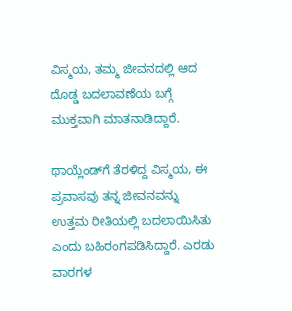ವಿಸ್ಮಯ, ತಮ್ಮ ಜೀವನದಲ್ಲಿ ಆದ ದೊಡ್ಡ ಬದಲಾವಣೆಯ ಬಗ್ಗೆ ಮುಕ್ತವಾಗಿ ಮಾತನಾಡಿದ್ದಾರೆ.

ಥಾಯ್ಲೆಂಡ್‌ಗೆ ತೆರಳಿದ್ದ ವಿಸ್ಮಯ, ಈ ಪ್ರವಾಸವು ತನ್ನ ಜೀವನವನ್ನು ಉತ್ತಮ ರೀತಿಯಲ್ಲಿ ಬದಲಾಯಿಸಿತು ಎಂದು ಬಹಿರಂಗಪಡಿಸಿದ್ದಾರೆ. ಎರಡು ವಾರಗಳ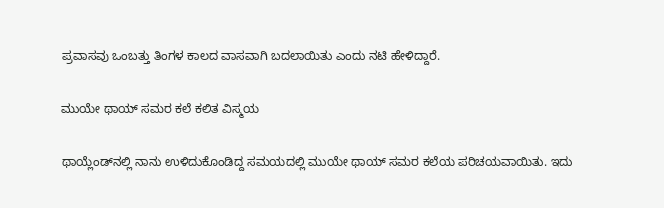ಪ್ರವಾಸವು ಒಂಬತ್ತು ತಿಂಗಳ ಕಾಲದ ವಾಸವಾಗಿ ಬದಲಾಯಿತು ಎಂದು ನಟಿ ಹೇಳಿದ್ದಾರೆ.

ಮುಯೇ ಥಾಯ್ ಸಮರ ಕಲೆ ಕಲಿತ ವಿಸ್ಮಯ

ಥಾಯ್ಲೆಂಡ್‌ನಲ್ಲಿ ನಾನು ಉಳಿದುಕೊಂಡಿದ್ದ ಸಮಯದಲ್ಲಿ ಮುಯೇ ಥಾಯ್ ಸಮರ ಕಲೆಯ ಪರಿಚಯವಾಯಿತು. ಇದು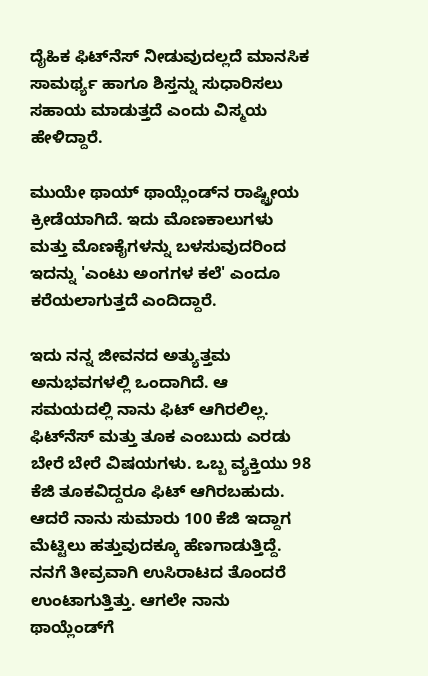ದೈಹಿಕ ಫಿಟ್‌ನೆಸ್ ನೀಡುವುದಲ್ಲದೆ ಮಾನಸಿಕ ಸಾಮರ್ಥ್ಯ ಹಾಗೂ ಶಿಸ್ತನ್ನು ಸುಧಾರಿಸಲು ಸಹಾಯ ಮಾಡುತ್ತದೆ ಎಂದು ವಿಸ್ಮಯ ಹೇಳಿದ್ದಾರೆ.

ಮುಯೇ ಥಾಯ್ ಥಾಯ್ಲೆಂಡ್‌ನ ರಾಷ್ಟ್ರೀಯ ಕ್ರೀಡೆಯಾಗಿದೆ. ಇದು ಮೊಣಕಾಲುಗಳು ಮತ್ತು ಮೊಣಕೈಗಳನ್ನು ಬಳಸುವುದರಿಂದ ಇದನ್ನು 'ಎಂಟು ಅಂಗಗಳ ಕಲೆ' ಎಂದೂ ಕರೆಯಲಾಗುತ್ತದೆ ಎಂದಿದ್ದಾರೆ.

ಇದು ನನ್ನ ಜೀವನದ ಅತ್ಯುತ್ತಮ ಅನುಭವಗಳಲ್ಲಿ ಒಂದಾಗಿದೆ. ಆ ಸಮಯದಲ್ಲಿ ನಾನು ಫಿಟ್ ಆಗಿರಲಿಲ್ಲ. ಫಿಟ್‌ನೆಸ್ ಮತ್ತು ತೂಕ ಎಂಬುದು ಎರಡು ಬೇರೆ ಬೇರೆ ವಿಷಯಗಳು. ಒಬ್ಬ ವ್ಯಕ್ತಿಯು 98 ಕೆಜಿ ತೂಕವಿದ್ದರೂ ಫಿಟ್ ಆಗಿರಬಹುದು. ಆದರೆ ನಾನು ಸುಮಾರು 100 ಕೆಜಿ ಇದ್ದಾಗ ಮೆಟ್ಟಿಲು ಹತ್ತುವುದಕ್ಕೂ ಹೆಣಗಾಡುತ್ತಿದ್ದೆ. ನನಗೆ ತೀವ್ರವಾಗಿ ಉಸಿರಾಟದ ತೊಂದರೆ ಉಂಟಾಗುತ್ತಿತ್ತು. ಆಗಲೇ ನಾನು ಥಾಯ್ಲೆಂಡ್‌ಗೆ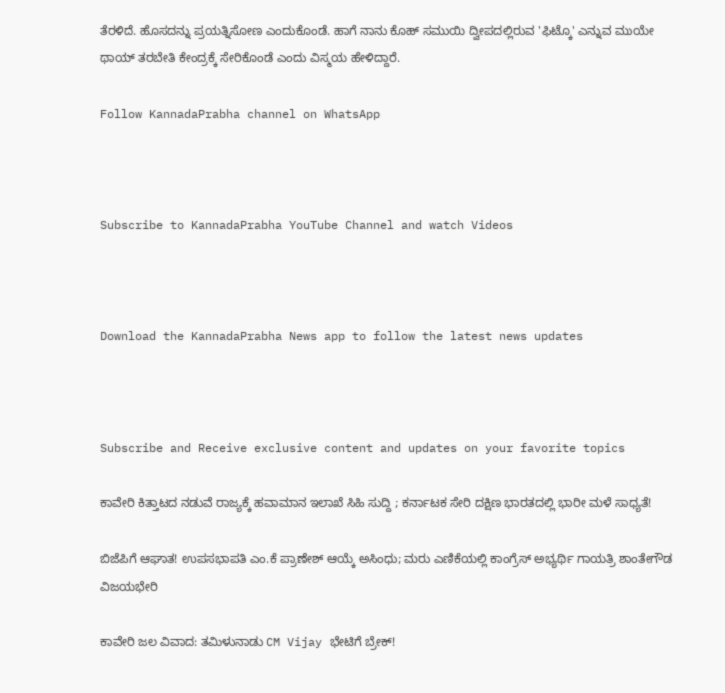ತೆರಳಿದೆ. ಹೊಸದನ್ನು ಪ್ರಯತ್ನಿಸೋಣ ಎಂದುಕೊಂಡೆ. ಹಾಗೆ ನಾನು ಕೊಹ್ ಸಮುಯಿ ದ್ವೀಪದಲ್ಲಿರುವ 'ಫಿಟ್ಕೊ' ಎನ್ನುವ ಮುಯೇ ಥಾಯ್ ತರಬೇತಿ ಕೇಂದ್ರಕ್ಕೆ ಸೇರಿಕೊಂಡೆ ಎಂದು ವಿಸ್ಮಯ ಹೇಳಿದ್ದಾರೆ.

Follow KannadaPrabha channel on WhatsApp



Subscribe to KannadaPrabha YouTube Channel and watch Videos



Download the KannadaPrabha News app to follow the latest news updates



Subscribe and Receive exclusive content and updates on your favorite topics

ಕಾವೇರಿ ಕಿತ್ತಾಟದ ನಡುವೆ ರಾಜ್ಯಕ್ಕೆ ಹವಾಮಾನ ಇಲಾಖೆ ಸಿಹಿ ಸುದ್ದಿ ; ಕರ್ನಾಟಕ ಸೇರಿ ದಕ್ಷಿಣ ಭಾರತದಲ್ಲಿ ಭಾರೀ ಮಳೆ ಸಾಧ್ಯತೆ!

ಬಿಜೆಪಿಗೆ ಆಘಾತ! ಉಪಸಭಾಪತಿ ಎಂ.ಕೆ ಪ್ರಾಣೇಶ್ ಆಯ್ಕೆ ಅಸಿಂಧು; ಮರು ಎಣಿಕೆಯಲ್ಲಿ ಕಾಂಗ್ರೆಸ್ ಅಭ್ಯರ್ಥಿ ಗಾಯತ್ರಿ ಶಾಂತೇಗೌಡ ವಿಜಯಭೇರಿ

ಕಾವೇರಿ ಜಲ ವಿವಾದ: ತಮಿಳುನಾಡು CM Vijay ಭೇಟಿಗೆ ಬ್ರೇಕ್!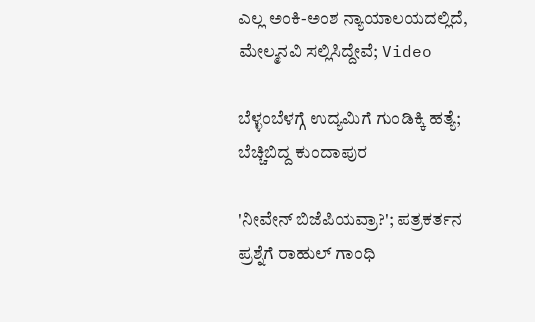ಎಲ್ಲ ಅಂಕಿ-ಅಂಶ ನ್ಯಾಯಾಲಯದಲ್ಲಿದೆ, ಮೇಲ್ಮನವಿ ಸಲ್ಲಿಸಿದ್ದೇವೆ; Video

ಬೆಳ್ಳಂಬೆಳಗ್ಗೆ ಉದ್ಯಮಿಗೆ ಗುಂಡಿಕ್ಕಿ ಹತ್ಯೆ; ಬೆಚ್ಚಿಬಿದ್ದ ಕುಂದಾಪುರ

'ನೀವೇನ್ ಬಿಜೆಪಿಯವ್ರಾ?'; ಪತ್ರಕರ್ತನ ಪ್ರಶ್ನೆಗೆ ರಾಹುಲ್ ಗಾಂಧಿ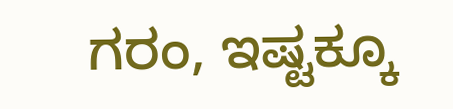ಗರಂ, ಇಷ್ಟಕ್ಕೂ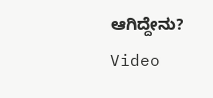ಆಗಿದ್ದೇನು? Video